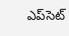ఎప్‌‌‌‌‌‌‌‌‌‌‌‌‌‌‌‌సెట్‌‌‌‌‌‌‌‌‌‌‌‌‌‌‌‌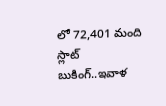లో 72,401 మంది స్లాట్ బుకింగ్..ఇవాళ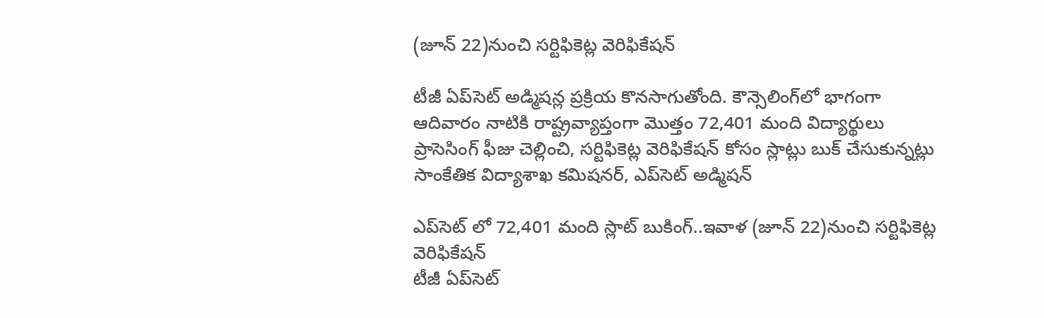(జూన్ 22)నుంచి సర్టిఫికెట్ల వెరిఫికేషన్

టీజీ ఏప్‌‌‌‌‌‌‌‌‌‌‌‌‌‌‌‌సెట్ అడ్మిషన్ల ప్రక్రియ కొనసాగుతోంది. కౌన్సెలింగ్‌‌‌‌‌‌‌‌‌‌‌‌‌‌‌‌లో భాగంగా ఆదివారం నాటికి రాష్ట్రవ్యాప్తంగా మొత్తం 72,401 మంది విద్యార్థులు ప్రాసెసింగ్ ఫీజు చెల్లించి, సర్టిఫికెట్ల వెరిఫికేషన్ కోసం స్లాట్లు బుక్ చేసుకున్నట్లు సాంకేతిక విద్యాశాఖ కమిషనర్, ఎప్‌‌‌‌‌‌‌‌‌‌‌‌‌‌‌‌సెట్ అడ్మిషన్

ఎప్‌‌‌‌‌‌‌‌‌‌‌‌‌‌‌‌సెట్‌‌‌‌‌‌‌‌‌‌‌‌‌‌‌‌ లో 72,401 మంది స్లాట్ బుకింగ్..ఇవాళ (జూన్ 22)నుంచి సర్టిఫికెట్ల వెరిఫికేషన్
టీజీ ఏప్‌‌‌‌‌‌‌‌‌‌‌‌‌‌‌‌సెట్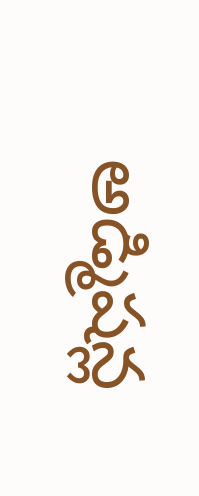అడ్మిషన్ల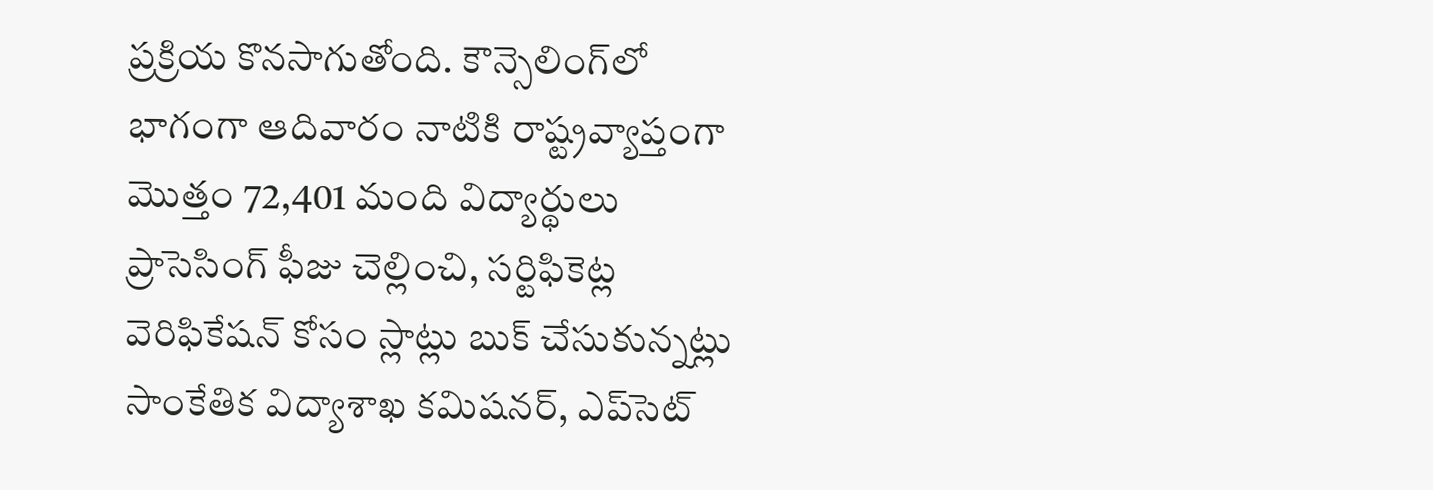ప్రక్రియ కొనసాగుతోంది. కౌన్సెలింగ్‌‌‌‌‌‌‌‌‌‌‌‌‌‌‌‌లో భాగంగా ఆదివారం నాటికి రాష్ట్రవ్యాప్తంగా మొత్తం 72,401 మంది విద్యార్థులు ప్రాసెసింగ్ ఫీజు చెల్లించి, సర్టిఫికెట్ల వెరిఫికేషన్ కోసం స్లాట్లు బుక్ చేసుకున్నట్లు సాంకేతిక విద్యాశాఖ కమిషనర్, ఎప్‌‌‌‌‌‌‌‌‌‌‌‌‌‌‌‌సెట్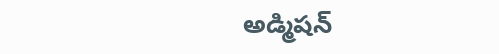అడ్మిషన్